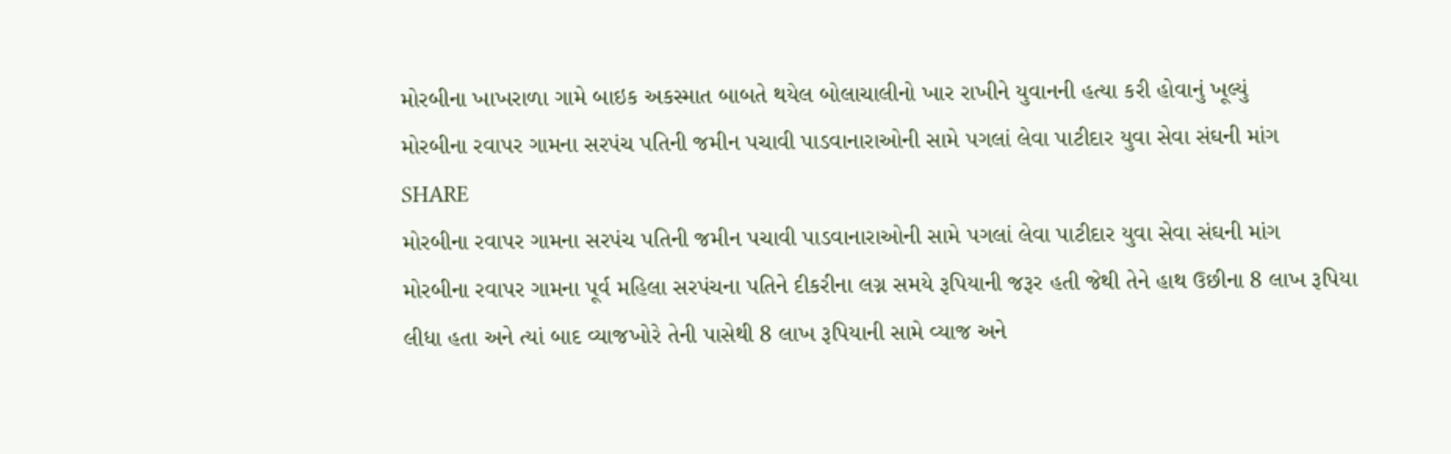મોરબીના ખાખરાળા ગામે બાઇક અકસ્માત બાબતે થયેલ બોલાચાલીનો ખાર રાખીને યુવાનની હત્યા કરી હોવાનું ખૂલ્યું
મોરબીના રવાપર ગામના સરપંચ પતિની જમીન પચાવી પાડવાનારાઓની સામે પગલાં લેવા પાટીદાર યુવા સેવા સંઘની માંગ
SHARE
મોરબીના રવાપર ગામના સરપંચ પતિની જમીન પચાવી પાડવાનારાઓની સામે પગલાં લેવા પાટીદાર યુવા સેવા સંઘની માંગ
મોરબીના રવાપર ગામના પૂર્વ મહિલા સરપંચના પતિને દીકરીના લગ્ન સમયે રૂપિયાની જરૂર હતી જેથી તેને હાથ ઉછીના 8 લાખ રૂપિયા લીધા હતા અને ત્યાં બાદ વ્યાજખોરે તેની પાસેથી 8 લાખ રૂપિયાની સામે વ્યાજ અને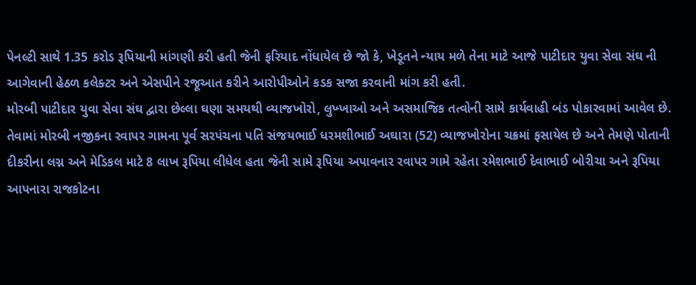પેનલ્ટી સાથે 1.35 કરોડ રૂપિયાની માંગણી કરી હતી જેની ફરિયાદ નોંધાયેલ છે જો કે, ખેડૂતને ન્યાય મળે તેના માટે આજે પાટીદાર યુવા સેવા સંઘ ની આગેવાની હેઠળ કલેક્ટર અને એસપીને રજૂઆત કરીને આરોપીઓને કડક સજા કરવાની માંગ કરી હતી.
મોરબી પાટીદાર યુવા સેવા સંઘ દ્વારા છેલ્લા ઘણા સમયથી વ્યાજખોરો, લુખ્ખાઓ અને અસમાજિક તત્વોની સામે કાર્યવાહી બંડ પોકારવામાં આવેલ છે. તેવામાં મોરબી નજીકના રવાપર ગામના પૂર્વ સરપંચના પતિ સંજયભાઈ ધરમશીભાઈ અઘારા (52) વ્યાજખોરોના ચક્રમાં ફસાયેલ છે અને તેમણે પોતાની દીકરીના લગ્ન અને મેડિકલ માટે 8 લાખ રૂપિયા લીધેલ હતા જેની સામે રૂપિયા અપાવનાર રવાપર ગામે રહેતા રમેશભાઈ દેવાભાઈ બોરીચા અને રૂપિયા આપનારા રાજકોટના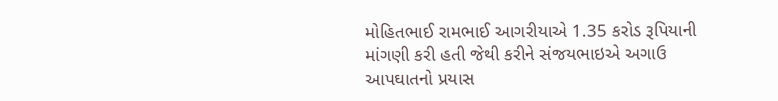મોહિતભાઈ રામભાઈ આગરીયાએ 1.35 કરોડ રૂપિયાની માંગણી કરી હતી જેથી કરીને સંજયભાઇએ અગાઉ આપઘાતનો પ્રયાસ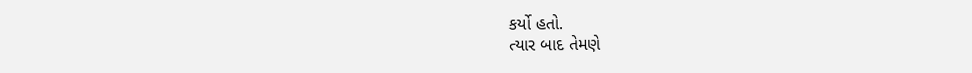કર્યો હતો.
ત્યાર બાદ તેમણે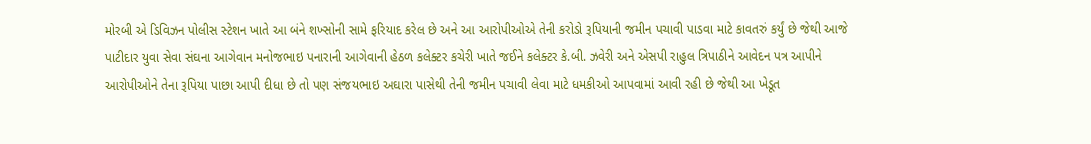મોરબી એ ડિવિઝન પોલીસ સ્ટેશન ખાતે આ બંને શખ્સોની સામે ફરિયાદ કરેલ છે અને આ આરોપીઓએ તેની કરોડો રૂપિયાની જમીન પચાવી પાડવા માટે કાવતરું કર્યું છે જેથી આજે પાટીદાર યુવા સેવા સંઘના આગેવાન મનોજભાઇ પનારાની આગેવાની હેઠળ કલેક્ટર કચેરી ખાતે જઈને કલેક્ટર કે.બી. ઝવેરી અને એસપી રાહુલ ત્રિપાઠીને આવેદન પત્ર આપીને આરોપીઓને તેના રૂપિયા પાછા આપી દીધા છે તો પણ સંજયભાઇ અઘારા પાસેથી તેની જમીન પચાવી લેવા માટે ધમકીઓ આપવામાં આવી રહી છે જેથી આ ખેડૂત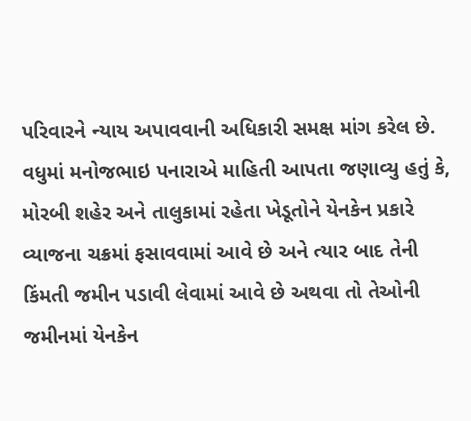પરિવારને ન્યાય અપાવવાની અધિકારી સમક્ષ માંગ કરેલ છે.
વધુમાં મનોજભાઇ પનારાએ માહિતી આપતા જણાવ્યુ હતું કે, મોરબી શહેર અને તાલુકામાં રહેતા ખેડૂતોને યેનકેન પ્રકારે વ્યાજના ચક્રમાં ફસાવવામાં આવે છે અને ત્યાર બાદ તેની કિંમતી જમીન પડાવી લેવામાં આવે છે અથવા તો તેઓની જમીનમાં યેનકેન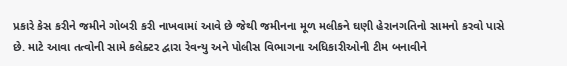પ્રકારે કેસ કરીને જમીને ગોબરી કરી નાખવામાં આવે છે જેથી જમીનના મૂળ મલીકને ઘણી હેરાનગતિનો સામનો કરવો પાસે છે. માટે આવા તત્વોની સામે કલેક્ટર દ્વારા રેવન્યુ અને પોલીસ વિભાગના અધિકારીઓની ટીમ બનાવીને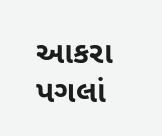આકરા પગલાં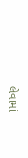લેવામાં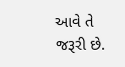આવે તે જરૂરી છે.